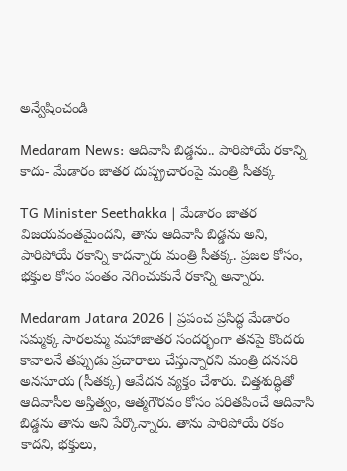అన్వేషించండి

Medaram News: ఆదివాసి బిడ్డను.. పారిపోయే రకాన్ని కాదు- మేడారం జాతర దుష్ప్రచారంపై మంత్రి సీతక్క

TG Minister Seethakka | మేడారం జాతర విజయవంతమైందని, తాను ఆదివాసి బిడ్డను అని, పారిపోయే రకాన్ని కాదన్నారు మంత్రి సీతక్క. ప్రజల కోసం, భక్తుల కోసం పంతం నెగించుకునే రకాన్ని అన్నారు.

Medaram Jatara 2026 | ప్రపంచ ప్రసిద్ధ మేడారం సమ్మక్క సారలమ్మ మహాజాతర సందర్భంగా తనపై కొందరు కావాలనే తప్పుడు ప్రచారాలు చేస్తున్నారని మంత్రి దనసరి అనసూయ (సీతక్క) ఆవేదన వ్యక్తం చేశారు. చిత్తశుద్ధితో ఆదివాసీల అస్తిత్వం, ఆత్మగౌరవం కోసం పరితపించే ఆదివాసి బిడ్డను తాను అని పేర్కొన్నారు. తాను పారిపోయే రకం కాదని, భక్తులు,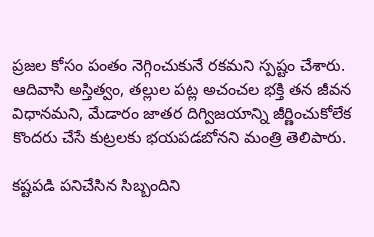ప్రజల కోసం పంతం నెగ్గించుకునే రకమని స్పష్టం చేశారు. ఆదివాసి అస్తిత్వం, తల్లుల పట్ల అచంచల భక్తి తన జీవన విధానమని, మేడారం జాతర దిగ్విజయాన్ని జీర్ణించుకోలేక కొందరు చేసే కుట్రలకు భయపడబోనని మంత్రి తెలిపారు.

కష్టపడి పనిచేసిన సిబ్బందిని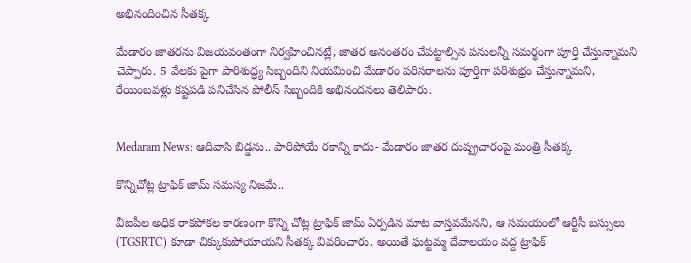అభినందించిన సీతక్క

మేడారం జాతరను విజయవంతంగా నిర్వహించినట్లే, జాతర అనంతరం చేపట్టాల్సిన పనులన్నీ సమర్థంగా పూర్తి చేస్తున్నామని చెప్పారు. 5 వేలకు పైగా పారిశుద్ధ్య సిబ్బందిని నియమించి మేడారం పరిసరాలను పూర్తిగా పరిశుభ్రం చేస్తున్నామని, రేయింబవళ్లు కష్టపడి పనిచేసిన పోలీస్ సిబ్బందికి అభినందనలు తెలిపారు.


Medaram News: ఆదివాసి బిడ్డను.. పారిపోయే రకాన్ని కాదు- మేడారం జాతర దుష్ప్రచారంపై మంత్రి సీతక్క

కొన్నిచోట్ల ట్రాఫిక్ జామ్ సమస్య నిజమే..

వీఐపీల అధిక రాకపోకల కారణంగా కొన్ని చోట్ల ట్రాఫిక్ జామ్ ఏర్పడిన మాట వాస్తవమేనని, ఆ సమయంలో ఆర్టీసీ బస్సులు (TGSRTC) కూడా చిక్కుకుపోయాయని సీతక్క వివరించారు. అయితే ఘట్టమ్మ దేవాలయం వద్ద ట్రాఫిక్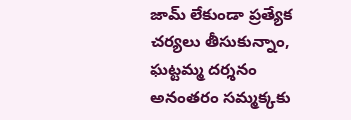జామ్ లేకుండా ప్రత్యేక చర్యలు తీసుకున్నాం, ఘట్టమ్మ దర్శనం అనంతరం సమ్మక్కకు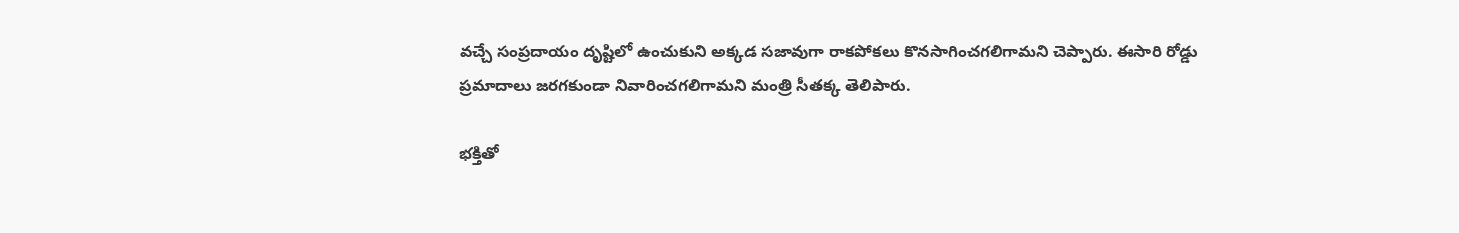వచ్చే సంప్రదాయం దృష్టిలో ఉంచుకుని అక్కడ సజావుగా రాకపోకలు కొనసాగించగలిగామని చెప్పారు. ఈసారి రోడ్డు ప్రమాదాలు జరగకుండా నివారించగలిగామని మంత్రి సీతక్క తెలిపారు.

భక్తితో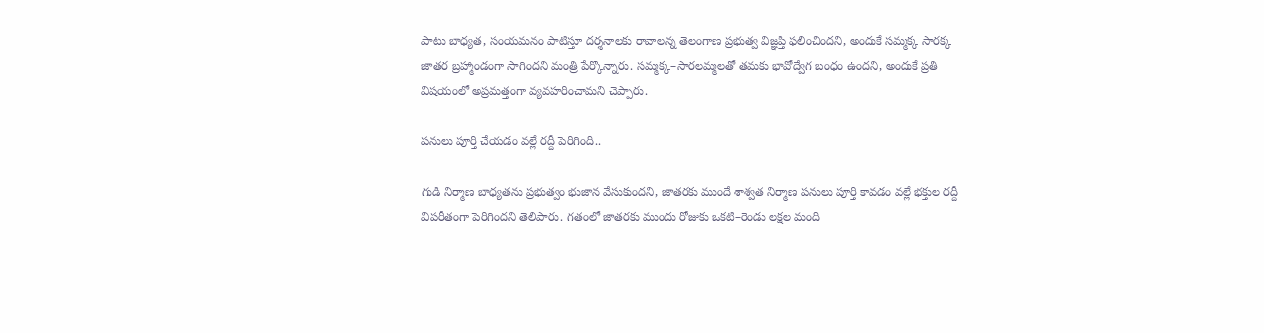పాటు బాధ్యత, సంయమనం పాటిస్తూ దర్శనాలకు రావాలన్న తెలంగాణ ప్రభుత్వ విజ్ఞప్తి ఫలించిందని, అందుకే సమ్మక్క సారక్క జాతర బ్రహ్మాండంగా సాగిందని మంత్రి పేర్కొన్నారు. సమ్మక్క–సారలమ్మలతో తమకు భావోద్వేగ బంధం ఉందని, అందుకే ప్రతి విషయంలో అప్రమత్తంగా వ్యవహరించామని చెప్పారు.

పనులు పూర్తి చేయడం వల్లే రద్దీ పెరిగింది..

గుడి నిర్మాణ బాధ్యతను ప్రభుత్వం భుజాన వేసుకుందని, జాతరకు ముందే శాశ్వత నిర్మాణ పనులు పూర్తి కావడం వల్లే భక్తుల రద్దీ విపరీతంగా పెరిగిందని తెలిపారు. గతంలో జాతరకు ముందు రోజుకు ఒకటి–రెండు లక్షల మంది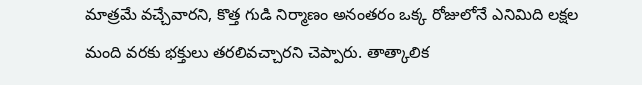మాత్రమే వచ్చేవారని, కొత్త గుడి నిర్మాణం అనంతరం ఒక్క రోజులోనే ఎనిమిది లక్షల మంది వరకు భక్తులు తరలివచ్చారని చెప్పారు. తాత్కాలిక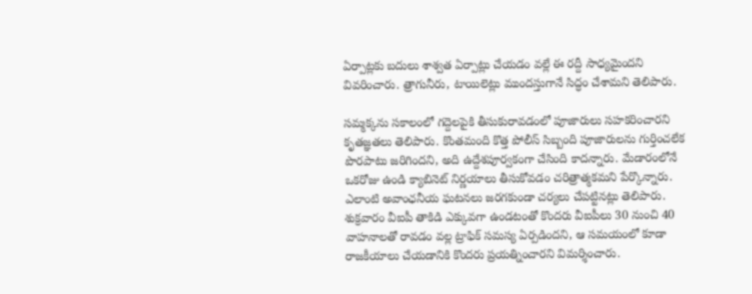ఏర్పాట్లకు బదులు శాశ్వత ఏర్పాట్లు చేయడం వల్లే ఈ రద్దీ సాధ్యమైందని వివరించారు. త్రాగునీరు, టాయిలెట్లు ముందస్తుగానే సిద్ధం చేశామని తెలిపారు.

సమ్మక్కను సకాలంలో గద్దెలపైకి తీసుకురావడంలో పూజారులు సహకరించారని కృతజ్ఞతలు తెలిపారు. కొంతమంది కొత్త పోలీస్ సిబ్బంది పూజారులను గుర్తించలేక పొరపాటు జరిగిందని, అది ఉద్దేశపూర్వకంగా చేసింది కాదన్నారు. మేడారంలోనే ఒకరోజు ఉండి క్యాబినెట్‌ నిర్ణయాలు తీసుకోవడం చరిత్రాత్మకమని పేర్కొన్నారు. ఎలాంటి అవాంఛనీయ ఘటనలు జరగకుండా చర్యలు చేపట్టినట్లు తెలిపారు. శుక్రవారం వీఐపీ తాకిడి ఎక్కువగా ఉండటంతో కొందరు వీఐపీలు 30 నుంచి 40 వాహనాలతో రావడం వల్ల ట్రాఫిక్ సమస్య ఏర్పడిందని, ఆ సమయంలో కూడా రాజకీయాలు చేయడానికి కొందరు ప్రయత్నించారని విమర్శించారు.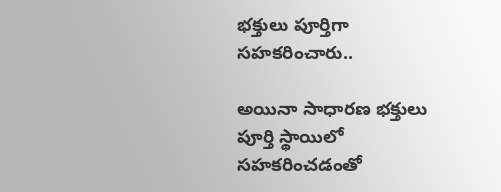భక్తులు పూర్తిగా సహకరించారు..

అయినా సాధారణ భక్తులు పూర్తి స్థాయిలో సహకరించడంతో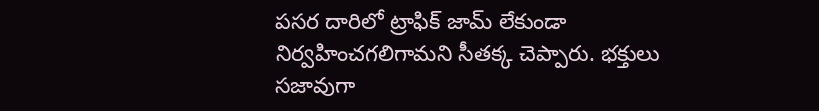పసర దారిలో ట్రాఫిక్ జామ్ లేకుండా నిర్వహించగలిగామని సీతక్క చెప్పారు. భక్తులు సజావుగా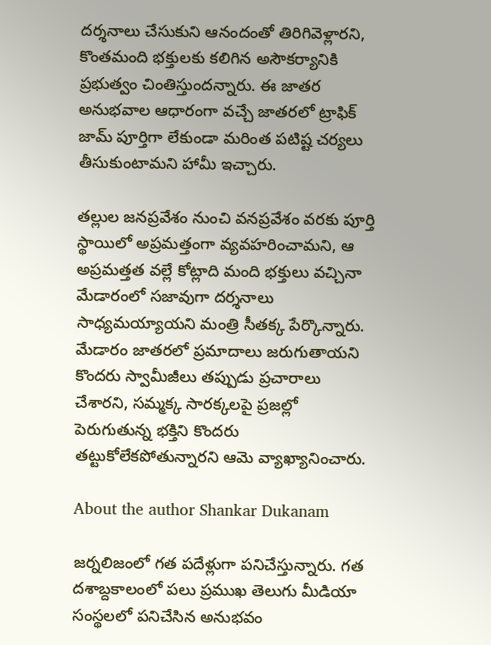దర్శనాలు చేసుకుని ఆనందంతో తిరిగివెళ్లారని, కొంతమంది భక్తులకు కలిగిన అసౌకర్యానికి ప్రభుత్వం చింతిస్తుందన్నారు. ఈ జాతర అనుభవాల ఆధారంగా వచ్చే జాతరలో ట్రాఫిక్ జామ్ పూర్తిగా లేకుండా మరింత పటిష్ట చర్యలు తీసుకుంటామని హామీ ఇచ్చారు.

తల్లుల జనప్రవేశం నుంచి వనప్రవేశం వరకు పూర్తి స్థాయిలో అప్రమత్తంగా వ్యవహరించామని, ఆ అప్రమత్తత వల్లే కోట్లాది మంది భక్తులు వచ్చినా మేడారంలో సజావుగా దర్శనాలు సాధ్యమయ్యాయని మంత్రి సీతక్క పేర్కొన్నారు. మేడారం జాతరలో ప్రమాదాలు జరుగుతాయని కొందరు స్వామీజీలు తప్పుడు ప్రచారాలు చేశారని, సమ్మక్క సారక్కలపై ప్రజల్లో పెరుగుతున్న భక్తిని కొందరు తట్టుకోలేకపోతున్నారని ఆమె వ్యాఖ్యానించారు.

About the author Shankar Dukanam

జర్నలిజంలో గత పదేళ్లుగా పనిచేస్తున్నారు. గత దశాబ్దకాలంలో పలు ప్రముఖ తెలుగు మీడియా సంస్థలలో పనిచేసిన అనుభవం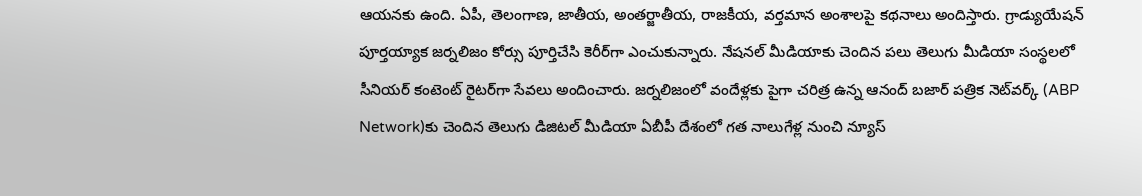ఆయనకు ఉంది. ఏపీ, తెలంగాణ, జాతీయ, అంతర్జాతీయ, రాజకీయ, వర్తమాన అంశాలపై కథనాలు అందిస్తారు. గ్రాడ్యుయేషన్ పూర్తయ్యాక జర్నలిజం కోర్సు పూర్తిచేసి కెరీర్‌గా ఎంచుకున్నారు. నేషనల్ మీడియాకు చెందిన పలు తెలుగు మీడియా సంస్థలలో సీనియర్ కంటెంట్ రైటర్‌గా సేవలు అందించారు. జర్నలిజంలో వందేళ్లకు పైగా చరిత్ర ఉన్న ఆనంద్ బజార్ పత్రిక నెట్‌వర్క్ (ABP Network)కు చెందిన తెలుగు డిజిటల్ మీడియా ఏబీపీ దేశంలో గత నాలుగేళ్ల నుంచి న్యూస్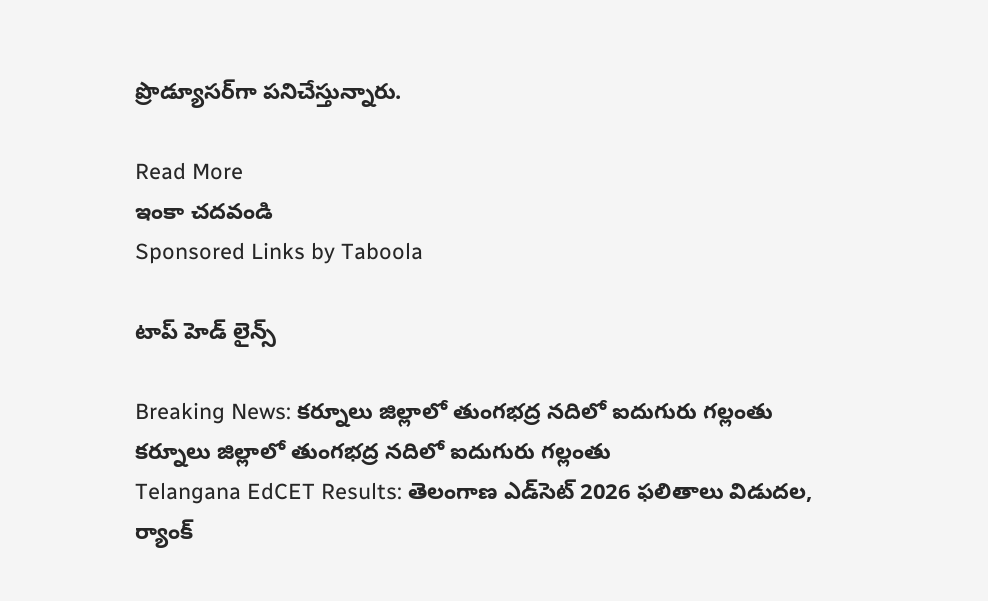ప్రొడ్యూసర్‌గా పనిచేస్తున్నారు.

Read More
ఇంకా చదవండి
Sponsored Links by Taboola

టాప్ హెడ్ లైన్స్

Breaking News: కర్నూలు జిల్లాలో తుంగభద్ర నదిలో ఐదుగురు గల్లంతు
కర్నూలు జిల్లాలో తుంగభద్ర నదిలో ఐదుగురు గల్లంతు
Telangana EdCET Results: తెలంగాణ ఎడ్‌సెట్‌ 2026 ఫలితాలు విడుదల, ర్యాంక్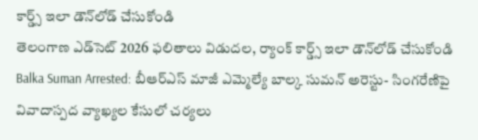కార్డ్స్ ఇలా డౌన్‌లోడ్ చేసుకోండి
తెలంగాణ ఎడ్‌సెట్‌ 2026 ఫలితాలు విడుదల, ర్యాంక్ కార్డ్స్ ఇలా డౌన్‌లోడ్ చేసుకోండి
Balka Suman Arrested: బీఆర్‌ఎస్‌ మాజీ ఎమ్మెల్యే బాల్క సుమన్‌ అరెస్టు- సింగరేణిపై వివాదాస్పద వ్యాఖ్యల కేసులో చర్యలు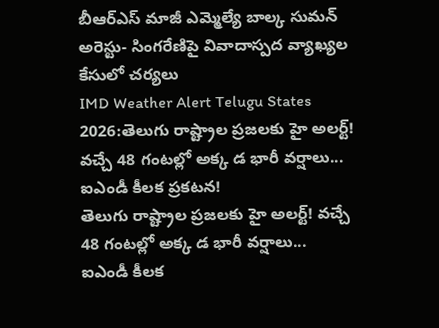బీఆర్‌ఎస్‌ మాజీ ఎమ్మెల్యే బాల్క సుమన్‌ అరెస్టు- సింగరేణిపై వివాదాస్పద వ్యాఖ్యల కేసులో చర్యలు
IMD Weather Alert Telugu States 2026:తెలుగు రాష్ట్రాల ప్రజలకు హై అలర్ట్! వచ్చే 48 గంటల్లో అక్క డ భారీ వర్షాలు... ఐఎండీ కీలక ప్రకటన!
తెలుగు రాష్ట్రాల ప్రజలకు హై అలర్ట్! వచ్చే 48 గంటల్లో అక్క డ భారీ వర్షాలు... ఐఎండీ కీలక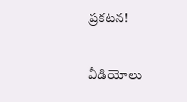ప్రకటన!

వీడియోలు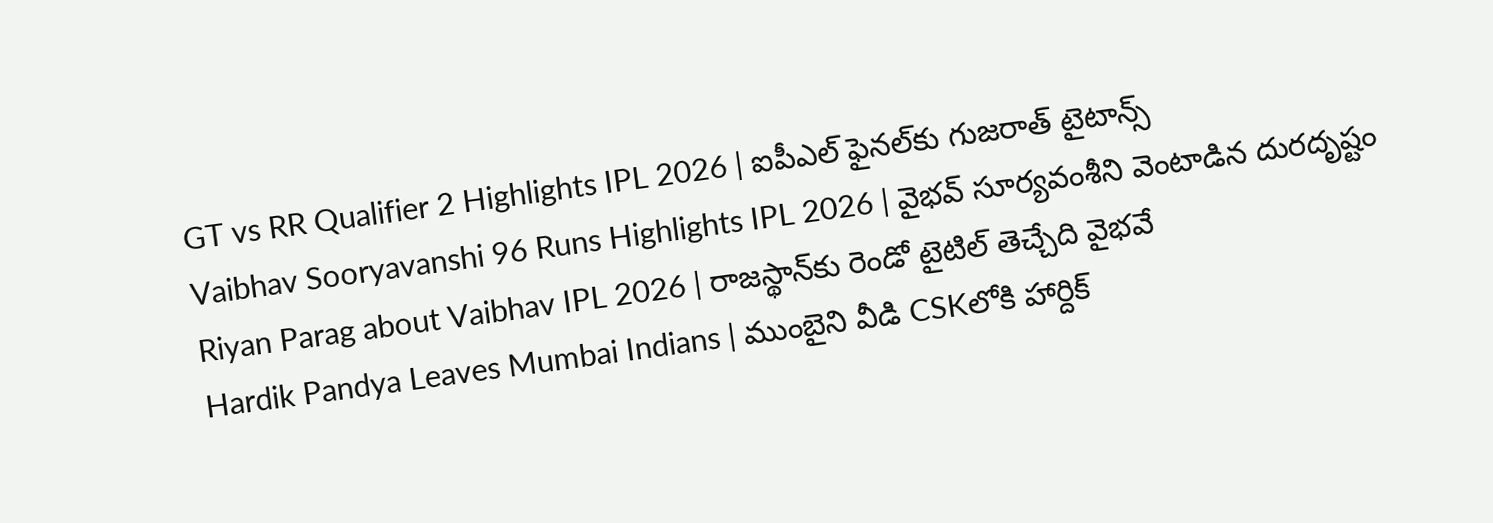GT vs RR Qualifier 2 Highlights IPL 2026 | ఐపీఎల్ ఫైనల్‌కు గుజరాత్ టైటాన్స్
Vaibhav Sooryavanshi 96 Runs Highlights IPL 2026 | వైభవ్ సూర్యవంశీని వెంటాడిన దురదృష్టం
Riyan Parag about Vaibhav IPL 2026 | రాజస్థాన్‌కు రెండో టైటిల్ తెచ్చేది వైభవే
Hardik Pandya Leaves Mumbai Indians | ముంబైని వీడి CSKలోకి హార్దిక్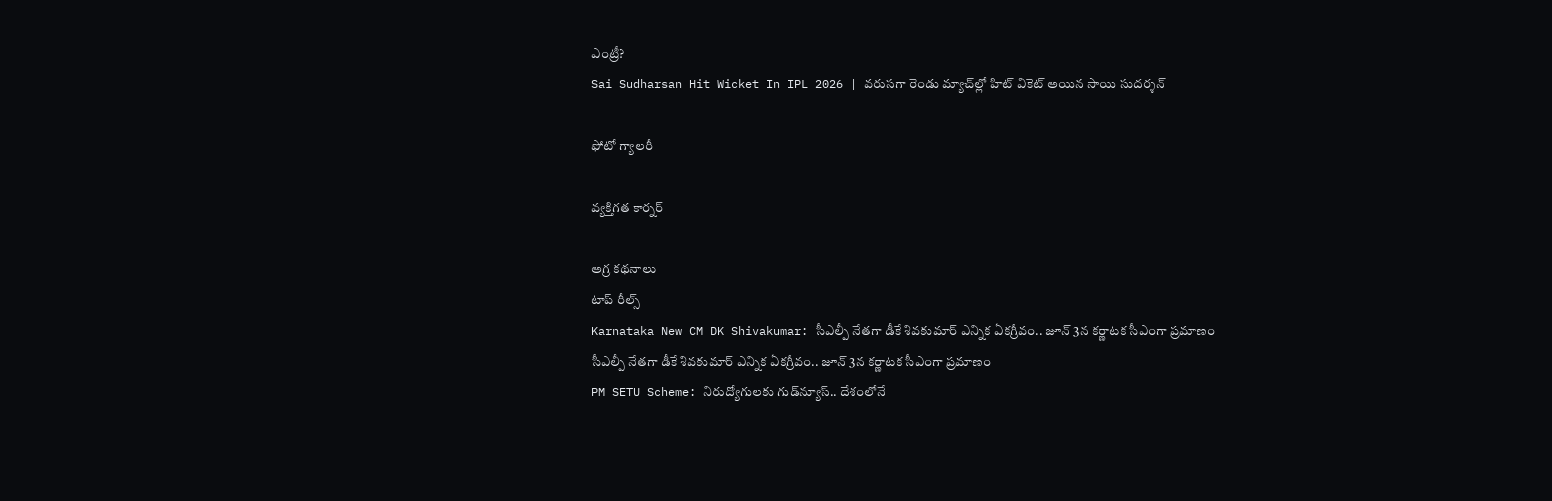ఎంట్రీ?
Sai Sudharsan Hit Wicket In IPL 2026 | వరుసగా రెండు మ్యాచ్‌ల్లో హిట్ వికెట్ అయిన సాయి సుదర్శన్

ఫోటో గ్యాలరీ

వ్యక్తిగత కార్నర్

అగ్ర కథనాలు
టాప్ రీల్స్
Karnataka New CM DK Shivakumar: సీఎల్పీ నేతగా డీకే శివకుమార్ ఎన్నిక ఏకగ్రీవం.. జూన్ 3న కర్ణాటక సీఎంగా ప్రమాణం
సీఎల్పీ నేతగా డీకే శివకుమార్ ఎన్నిక ఏకగ్రీవం.. జూన్ 3న కర్ణాటక సీఎంగా ప్రమాణం
PM SETU Scheme: నిరుద్యోగులకు గుడ్‌న్యూస్.. దేశంలోనే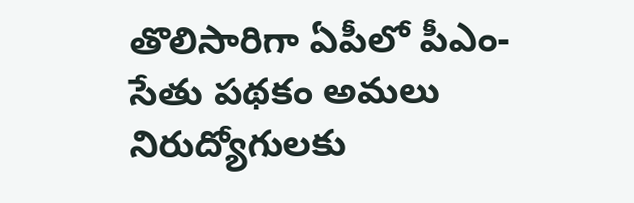తొలిసారిగా ఏపీలో పీఎం-సేతు పథకం అమలు
నిరుద్యోగులకు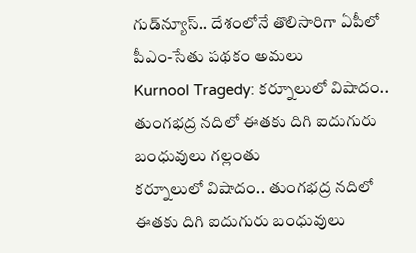గుడ్‌న్యూస్.. దేశంలోనే తొలిసారిగా ఏపీలో పీఎం-సేతు పథకం అమలు
Kurnool Tragedy: కర్నూలులో విషాదం.. తుంగభద్ర నదిలో ఈతకు దిగి ఐదుగురు బంధువులు గల్లంతు
కర్నూలులో విషాదం.. తుంగభద్ర నదిలో ఈతకు దిగి ఐదుగురు బంధువులు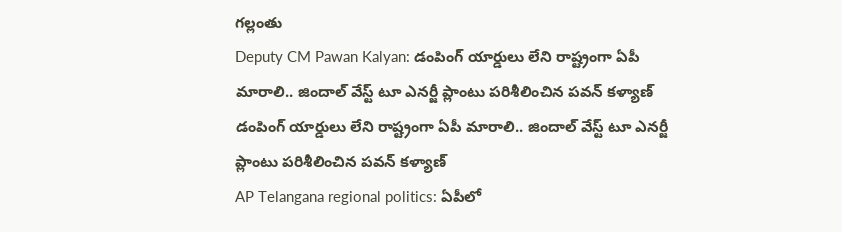గల్లంతు
Deputy CM Pawan Kalyan: డంపింగ్ యార్డులు లేని రాష్ట్రంగా ఏపీ మారాలి.. జిందాల్ వేస్ట్ టూ ఎనర్జీ ప్లాంటు పరిశీలించిన పవన్ కళ్యాణ్
డంపింగ్ యార్డులు లేని రాష్ట్రంగా ఏపీ మారాలి.. జిందాల్ వేస్ట్ టూ ఎనర్జీ ప్లాంటు పరిశీలించిన పవన్ కళ్యాణ్
AP Telangana regional politics: ఏపీలో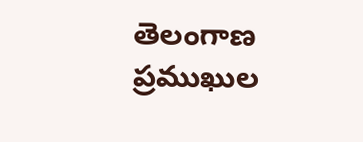తెలంగాణ ప్రముఖుల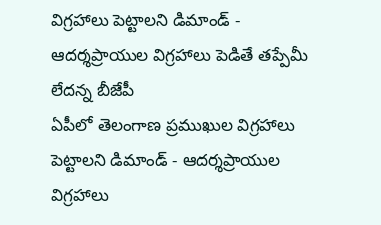విగ్రహాలు పెట్టాలని డిమాండ్ - ఆదర్శప్రాయుల విగ్రహాలు పెడితే తప్పేమీ లేదన్న బీజేపీ
ఏపీలో తెలంగాణ ప్రముఖుల విగ్రహాలు పెట్టాలని డిమాండ్ - ఆదర్శప్రాయుల విగ్రహాలు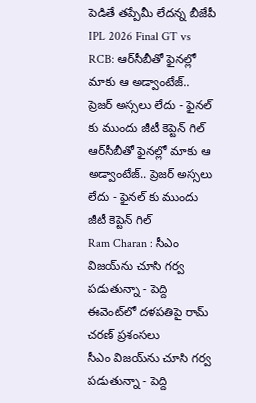పెడితే తప్పేమీ లేదన్న బీజేపీ
IPL 2026 Final GT vs RCB: ఆర్‌సీబీతో ఫైన‌ల్లో మాకు ఆ అడ్వాంటేజ్.. ప్రెజర్ అస్సలు లేదు - ఫైనల్ కు ముందు జీటీ కెప్టెన్ గిల్
ఆర్‌సీబీతో ఫైన‌ల్లో మాకు ఆ అడ్వాంటేజ్.. ప్రెజర్ అస్సలు లేదు - ఫైనల్ కు ముందు జీటీ కెప్టెన్ గిల్
Ram Charan : సీఎం విజయ్‌ను చూసి గర్వ పడుతున్నా - పెద్ది ఈవెంట్‌లో దళపతిపై రామ్ చరణ్ ప్రశంసలు
సీఎం విజయ్‌ను చూసి గర్వ పడుతున్నా - పెద్ది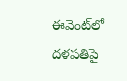ఈవెంట్‌లో దళపతిపై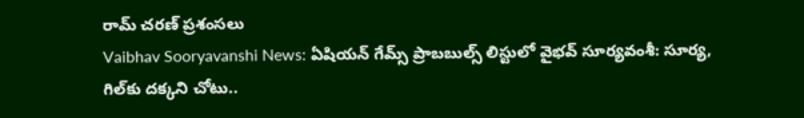రామ్ చరణ్ ప్రశంసలు
Vaibhav Sooryavanshi News: ఏషియన్ గేమ్స్ ప్రాబబుల్స్ లిస్టులో వైభవ్ సూర్యవంశీ: సూర్య, గిల్‌కు దక్కని చోటు..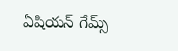ఏషియన్ గేమ్స్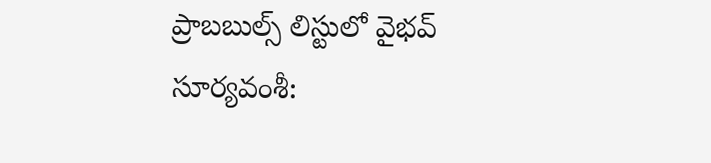ప్రాబబుల్స్ లిస్టులో వైభవ్ సూర్యవంశీ: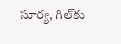సూర్య, గిల్‌కు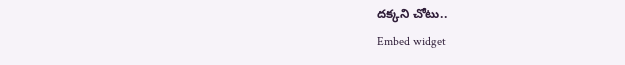దక్కని చోటు..
Embed widget